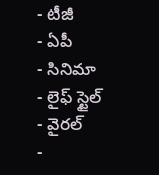- టీజీ
- ఏపీ
- సినిమా
- లైఫ్ స్టైల్
- వైరల్
-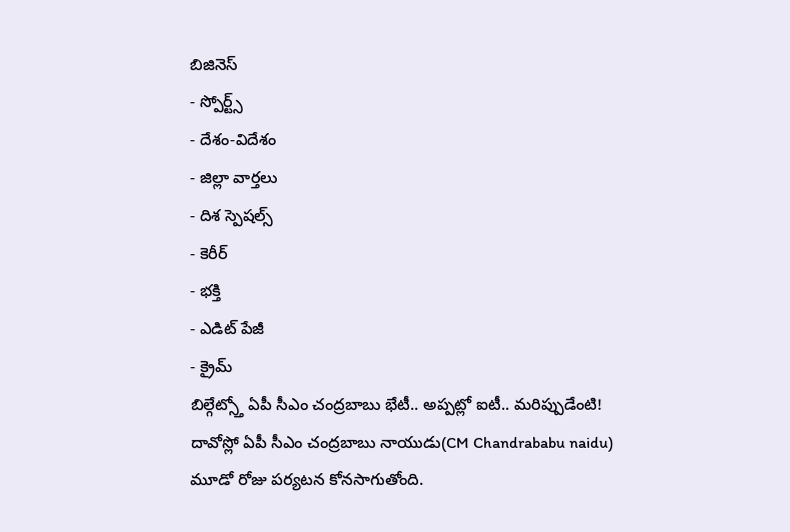బిజినెస్
- స్పోర్ట్స్
- దేశం-విదేశం
- జిల్లా వార్తలు
- దిశ స్పెషల్స్
- కెరీర్
- భక్తి
- ఎడిట్ పేజీ
- క్రైమ్
బిల్గేట్స్తో ఏపీ సీఎం చంద్రబాబు భేటీ.. అప్పట్లో ఐటీ.. మరిప్పుడేంటి!
దావోస్లో ఏపీ సీఎం చంద్రబాబు నాయుడు(CM Chandrababu naidu) మూడో రోజు పర్యటన కోనసాగుతోంది.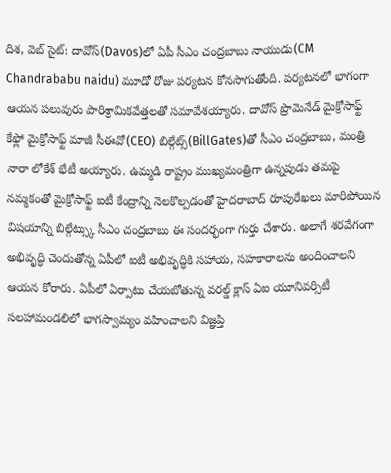దిశ, వెబ్ సైట్: దావోస్(Davos)లో ఏపీ సీఎం చంద్రబాబు నాయుడు(CM Chandrababu naidu) మూడో రోజు పర్యటన కోనసాగుతోంది. పర్యటనలో భాగంగా ఆయన పలువురు పారిశ్రామికవేత్తలతో సమావేశయ్యారు. దావోస్ ప్రొమెనేడ్ మైక్రోసాఫ్ట్ కేఫ్లో మైక్రోసాఫ్ట్ మాజీ సీఈవో(CEO) బిల్గేట్స్(BillGates)తో సీఎం చంద్రబాబు, మంత్రి నారా లోకేశ్ భేటీ అయ్యారు. ఉమ్మడి రాష్ట్రం ముఖ్యమంత్రిగా ఉన్నపుడు తమపై నమ్మకంతో మైక్రోసాఫ్ట్ ఐటీ కేంద్రాన్ని నెలకొల్పడంతో హైదరాబాద్ రూపురేఖలు మారిపోయిన విషయాన్ని బిల్గేట్స్కు సీఎం చంద్రబాబు ఈ సందర్భంగా గుర్తు చేశారు. అలాగే శరవేగంగా అభివృద్ధి చెందుతోన్న ఏపీలో ఐటీ అభివృద్ధికి సహాయ, సహకారాలను అందించాలని ఆయన కోరారు. ఏపీలో ఏర్పాటు చేయబోతున్న వరల్డ్ క్లాస్ ఏఐ యూనివర్సిటీ సలహామండలిలో భాగస్వామ్యం వహించాలని విజ్ఞప్తి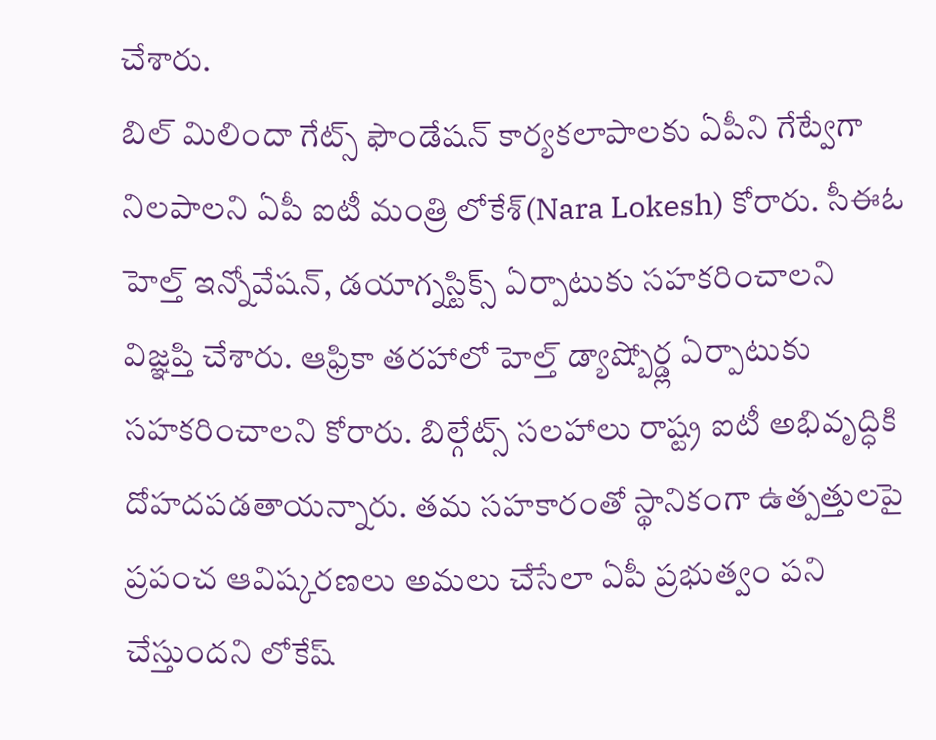చేశారు.
బిల్ మిలిందా గేట్స్ ఫౌండేషన్ కార్యకలాపాలకు ఏపీని గేట్వేగా నిలపాలని ఏపీ ఐటీ మంత్రి లోకేశ్(Nara Lokesh) కోరారు. సీఈఓ హెల్త్ ఇన్నోవేషన్, డయాగ్నస్టిక్స్ ఏర్పాటుకు సహకరించాలని విజ్ఞప్తి చేశారు. ఆఫ్రికా తరహాలో హెల్త్ డ్యాష్బోర్డ్ల ఏర్పాటుకు సహకరించాలని కోరారు. బిల్గేట్స్ సలహాలు రాష్ట్ర ఐటీ అభివృద్ధికి దోహదపడతాయన్నారు. తమ సహకారంతో స్థానికంగా ఉత్పత్తులపై ప్రపంచ ఆవిష్కరణలు అమలు చేసేలా ఏపీ ప్రభుత్వం పని చేస్తుందని లోకేష్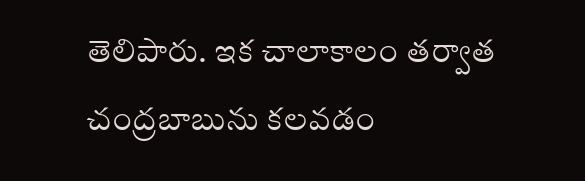తెలిపారు. ఇక చాలాకాలం తర్వాత చంద్రబాబును కలవడం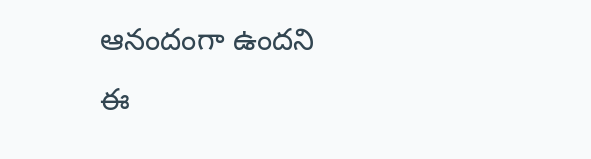ఆనందంగా ఉందని ఈ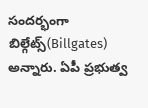సందర్భంగా బిల్గేట్స్(Billgates) అన్నారు. ఏపీ ప్రభుత్వ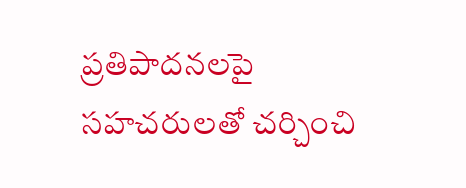ప్రతిపాదనలపై సహచరులతో చర్చించి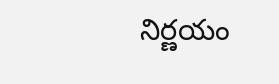నిర్ణయం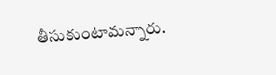తీసుకుంటామన్నారు.